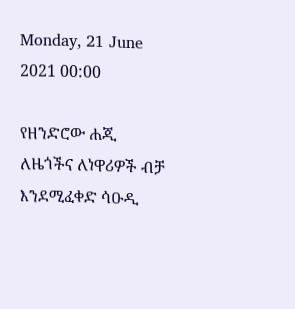Monday, 21 June 2021 00:00

የዘንድሮው ሐጂ ለዜጎችና ለነዋሪዎች ብቻ እንደሚፈቀድ ሳዑዲ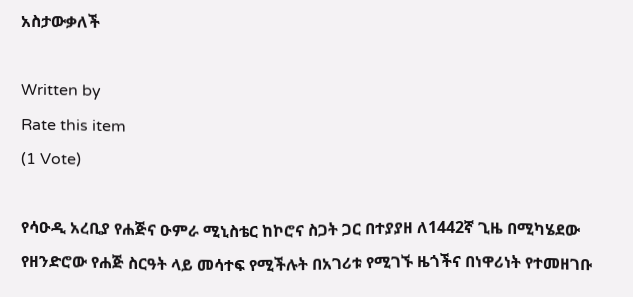አስታውቃለች

Written by
Rate this item
(1 Vote)

የሳዑዲ አረቢያ የሐጅና ዑምራ ሚኒስቴር ከኮሮና ስጋት ጋር በተያያዘ ለ1442ኛ ጊዜ በሚካሄደው የዘንድሮው የሐጅ ስርዓት ላይ መሳተፍ የሚችሉት በአገሪቱ የሚገኙ ዜጎችና በነዋሪነት የተመዘገቡ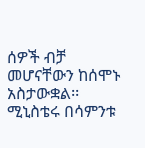ሰዎች ብቻ መሆናቸውን ከሰሞኑ አስታውቋል፡፡
ሚኒስቴሩ በሳምንቱ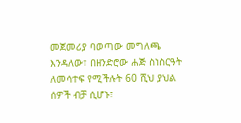መጀመሪያ ባወጣው መግለጫ እንዳለው፣ በዘንድሮው ሐጅ ስነስርዓት ለመሳተፍ የሚችሉት 60 ሺህ ያህል ሰዎች ብቻ ሲሆኑ፣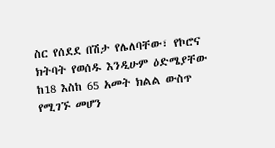ስር የሰደደ በሽታ የሌለባቸው፣ የኮሮና ክትባት የወሰዱ እንዲሁም ዕድሜያቸው ከ18 እስከ 65 አመት ክልል ውስጥ የሚገኙ መሆን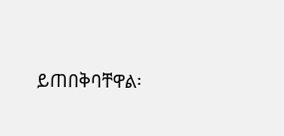ይጠበቅባቸዋል፡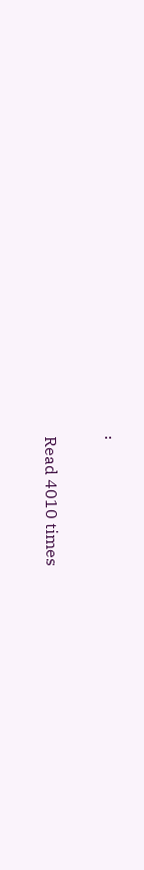፡


Read 4010 times